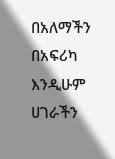በአለማችን በአፍሪካ እንዲሁም ሀገራችን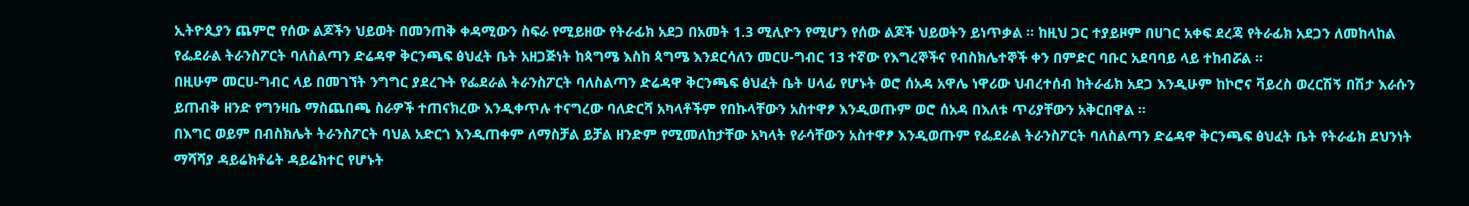ኢትዮጲያን ጨምሮ የሰው ልጆችን ህይወት በመንጠቅ ቀዳሚውን ስፍራ የሚይዘው የትራፊክ አደጋ በአመት 1.3 ሚሊዮን የሚሆን የሰው ልጆች ህይወትን ይነጥቃል ። ከዚህ ጋር ተያይዞም በሀገር አቀፍ ደረጃ የትራፊክ አደጋን ለመከላከል የፌደራል ትራንስፖርት ባለስልጣን ድሬዳዋ ቅርንጫፍ ፅህፈት ቤት አዘጋጅነት ከጳግሜ እስከ ጳግሜ እንደርሳለን መርሀ-ግብር 13 ተኛው የእግረኞችና የብስክሌተኞች ቀን በምድር ባቡር አደባባይ ላይ ተከብሯል ።
በዚሁም መርሀ-ግብር ላይ በመገኘት ንግግር ያደረጉት የፌደራል ትራንስፖርት ባለስልጣን ድሬዳዋ ቅርንጫፍ ፅህፈት ቤት ሀላፊ የሆኑት ወሮ ሰአዳ አዋሌ ነዋሪው ህብረተሰብ ከትራፊክ አደጋ እንዲሁም ከኮሮና ቫይረስ ወረርሽኝ በሽታ እራሱን ይጠብቅ ዘንድ የግንዛቤ ማስጨበጫ ስራዎች ተጠናክረው እንዲቀጥሉ ተናግረው ባለድርሻ አካላቶችም የበኩላቸውን አስተዋፆ እንዲወጡም ወሮ ሰአዳ በእለቱ ጥሪያቸውን አቅርበዋል ።
በእግር ወይም በብስክሌት ትራንስፖርት ባህል አድርጎ እንዲጠቀም ለማስቻል ይቻል ዘንድም የሚመለከታቸው አካላት የራሳቸውን አስተዋፆ እንዲወጡም የፌደራል ትራንስፖርት ባለስልጣን ድሬዳዋ ቅርንጫፍ ፅህፈት ቤት የትራፊክ ደህንነት ማሻሻያ ዳይሬክቶሬት ዳይሬክተር የሆኑት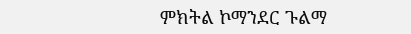ምክትል ኮማንደር ጉልማ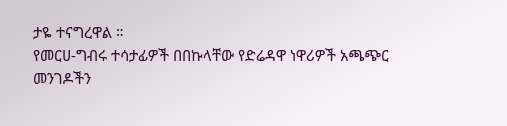ታዬ ተናግረዋል ።
የመርሀ-ግብሩ ተሳታፊዎች በበኩላቸው የድሬዳዋ ነዋሪዎች አጫጭር መንገዶችን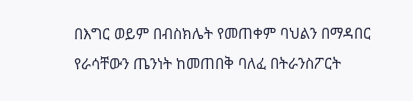በእግር ወይም በብስክሌት የመጠቀም ባህልን በማዳበር የራሳቸውን ጤንነት ከመጠበቅ ባለፈ በትራንስፖርት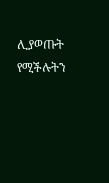ሊያወጡት የሚችሉትን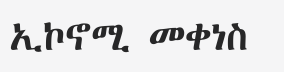ኢኮኖሚ መቀነስ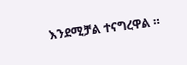እንደሚቻል ተናግረዋል ።